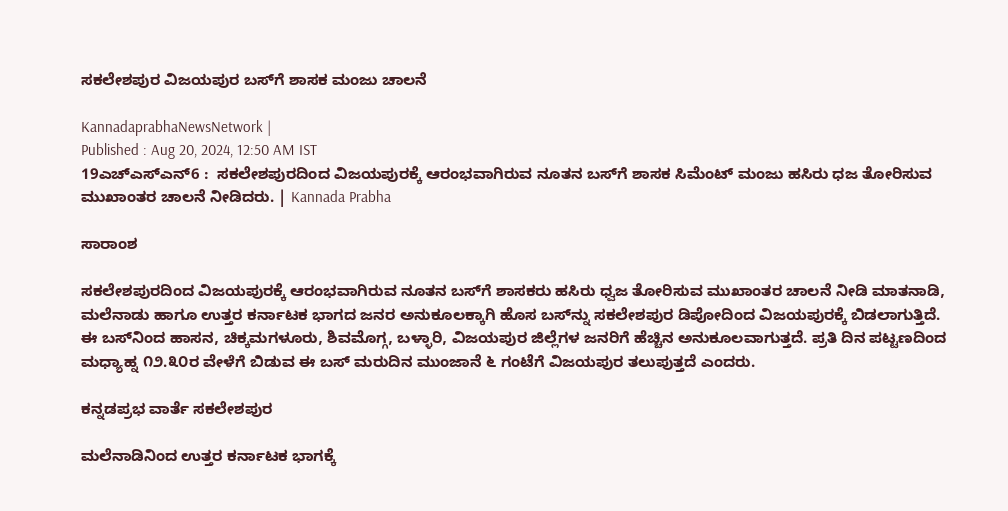ಸಕಲೇಶಪುರ ವಿಜಯಪುರ ಬಸ್‌ಗೆ ಶಾಸಕ ಮಂಜು ಚಾಲನೆ

KannadaprabhaNewsNetwork |
Published : Aug 20, 2024, 12:50 AM IST
19ಎಚ್ಎಸ್ಎನ್6 :  ಸಕಲೇಶಪುರದಿಂದ ವಿಜಯಪುರಕ್ಕೆ ಆರಂಭವಾಗಿರುವ ನೂತನ ಬಸ್‌ಗೆ ಶಾಸಕ ಸಿಮೆಂಟ್ ಮಂಜು ಹಸಿರು ಧಜ ತೋರಿಸುವ ಮುಖಾಂತರ ಚಾಲನೆ ನೀಡಿದರು. | Kannada Prabha

ಸಾರಾಂಶ

ಸಕಲೇಶಪುರದಿಂದ ವಿಜಯಪುರಕ್ಕೆ ಆರಂಭವಾಗಿರುವ ನೂತನ ಬಸ್‌ಗೆ ಶಾಸಕರು ಹಸಿರು ಧ್ವಜ ತೋರಿಸುವ ಮುಖಾಂತರ ಚಾಲನೆ ನೀಡಿ ಮಾತನಾಡಿ, ಮಲೆನಾಡು ಹಾಗೂ ಉತ್ತರ ಕರ್ನಾಟಕ ಭಾಗದ ಜನರ ಅನುಕೂಲಕ್ಕಾಗಿ ಹೊಸ ಬಸ್‌ನ್ನು ಸಕಲೇಶಪುರ ಡಿಪೋದಿಂದ ವಿಜಯಪುರಕ್ಕೆ ಬಿಡಲಾಗುತ್ತಿದೆ. ಈ ಬಸ್‌ನಿಂದ ಹಾಸನ, ಚಿಕ್ಕಮಗಳೂರು, ಶಿವಮೊಗ್ಗ, ಬಳ್ಳಾರಿ, ವಿಜಯಪುರ ಜಿಲ್ಲೆಗಳ ಜನರಿಗೆ ಹೆಚ್ಚಿನ ಅನುಕೂಲವಾಗುತ್ತದೆ. ಪ್ರತಿ ದಿನ ಪಟ್ಟಣದಿಂದ ಮಧ್ಯಾಹ್ನ ೧೨.೩೦ರ ವೇಳೆಗೆ ಬಿಡುವ ಈ ಬಸ್ ಮರುದಿನ ಮುಂಜಾನೆ ೬ ಗಂಟೆಗೆ ವಿಜಯಪುರ ತಲುಪುತ್ತದೆ ಎಂದರು.

ಕನ್ನಡಪ್ರಭ ವಾರ್ತೆ ಸಕಲೇಶಪುರ

ಮಲೆನಾಡಿನಿಂದ ಉತ್ತರ ಕರ್ನಾಟಕ ಭಾಗಕ್ಕೆ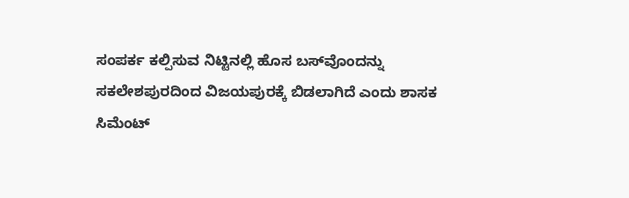ಸಂಪರ್ಕ ಕಲ್ಪಿಸುವ ನಿಟ್ಟಿನಲ್ಲಿ ಹೊಸ ಬಸ್‌ವೊಂದನ್ನು ಸಕಲೇಶಪುರದಿಂದ ವಿಜಯಪುರಕ್ಕೆ ಬಿಡಲಾಗಿದೆ ಎಂದು ಶಾಸಕ ಸಿಮೆಂಟ್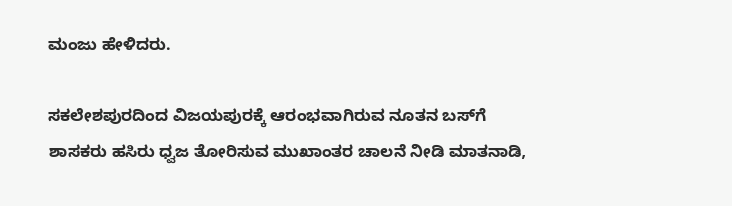ಮಂಜು ಹೇಳಿದರು.

ಸಕಲೇಶಪುರದಿಂದ ವಿಜಯಪುರಕ್ಕೆ ಆರಂಭವಾಗಿರುವ ನೂತನ ಬಸ್‌ಗೆ ಶಾಸಕರು ಹಸಿರು ಧ್ವಜ ತೋರಿಸುವ ಮುಖಾಂತರ ಚಾಲನೆ ನೀಡಿ ಮಾತನಾಡಿ,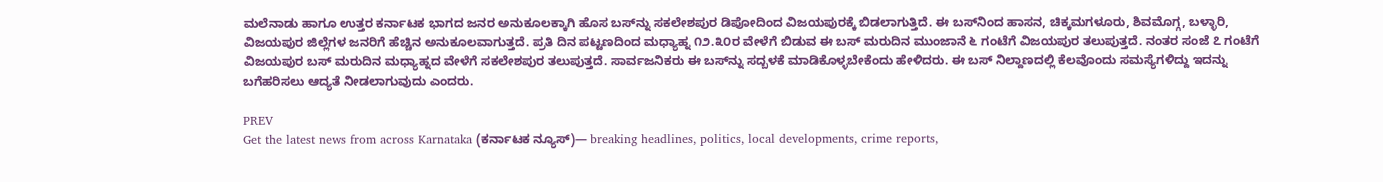ಮಲೆನಾಡು ಹಾಗೂ ಉತ್ತರ ಕರ್ನಾಟಕ ಭಾಗದ ಜನರ ಅನುಕೂಲಕ್ಕಾಗಿ ಹೊಸ ಬಸ್‌ನ್ನು ಸಕಲೇಶಪುರ ಡಿಪೋದಿಂದ ವಿಜಯಪುರಕ್ಕೆ ಬಿಡಲಾಗುತ್ತಿದೆ. ಈ ಬಸ್‌ನಿಂದ ಹಾಸನ, ಚಿಕ್ಕಮಗಳೂರು, ಶಿವಮೊಗ್ಗ, ಬಳ್ಳಾರಿ, ವಿಜಯಪುರ ಜಿಲ್ಲೆಗಳ ಜನರಿಗೆ ಹೆಚ್ಚಿನ ಅನುಕೂಲವಾಗುತ್ತದೆ. ಪ್ರತಿ ದಿನ ಪಟ್ಟಣದಿಂದ ಮಧ್ಯಾಹ್ನ ೧೨.೩೦ರ ವೇಳೆಗೆ ಬಿಡುವ ಈ ಬಸ್ ಮರುದಿನ ಮುಂಜಾನೆ ೬ ಗಂಟೆಗೆ ವಿಜಯಪುರ ತಲುಪುತ್ತದೆ. ನಂತರ ಸಂಜೆ ೭ ಗಂಟೆಗೆ ವಿಜಯಪುರ ಬಸ್ ಮರುದಿನ ಮಧ್ಯಾಹ್ನದ ವೇಳೆಗೆ ಸಕಲೇಶಪುರ ತಲುಪುತ್ತದೆ. ಸಾರ್ವಜನಿಕರು ಈ ಬಸ್‌ನ್ನು ಸದ್ಬಳಕೆ ಮಾಡಿಕೊಳ್ಳಬೇಕೆಂದು ಹೇಳಿದರು. ಈ ಬಸ್ ನಿಲ್ದಾಣದಲ್ಲಿ ಕೆಲವೊಂದು ಸಮಸ್ಯೆಗಳಿದ್ದು ಇದನ್ನು ಬಗೆಹರಿಸಲು ಆದ್ಯತೆ ನೀಡಲಾಗುವುದು ಎಂದರು.

PREV
Get the latest news from across Karnataka (ಕರ್ನಾಟಕ ನ್ಯೂಸ್)— breaking headlines, politics, local developments, crime reports,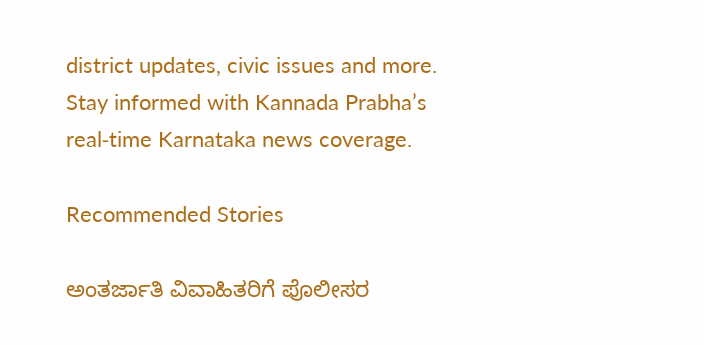district updates, civic issues and more. Stay informed with Kannada Prabha’s real‑time Karnataka news coverage.

Recommended Stories

ಅಂತರ್ಜಾತಿ ವಿವಾಹಿತರಿಗೆ ಪೊಲೀಸರ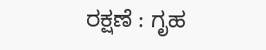ರಕ್ಷಣೆ : ಗೃಹ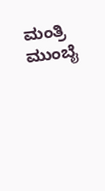ಮಂತ್ರಿ
ಮುಂಬೈ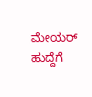ಮೇಯರ್‌ ಹುದ್ದೆಗೆ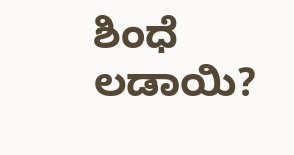ಶಿಂಧೆ ಲಡಾಯಿ?